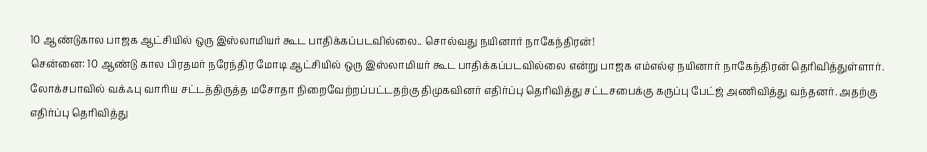10 ஆண்டுகால பாஜக ஆட்சியில் ஒரு இஸ்லாமியர் கூட பாதிக்கப்படவில்லை.. சொல்வது நயினார் நாகேந்திரன்!
சென்னை: 10 ஆண்டு கால பிரதமர் நரேந்திர மோடி ஆட்சியில் ஒரு இஸ்லாமியர் கூட பாதிக்கப்படவில்லை என்று பாஜக எம்எல்ஏ நயினார் நாகேந்திரன் தெரிவித்துள்ளார். லோக்சபாவில் வக்ஃபு வாரிய சட்டத்திருத்த மசோதா நிறைவேற்றப்பட்டதற்கு திமுகவினர் எதிர்ப்பு தெரிவித்து சட்டசபைக்கு கருப்பு பேட்ஜ் அணிவித்து வந்தனர். அதற்கு எதிர்ப்பு தெரிவித்து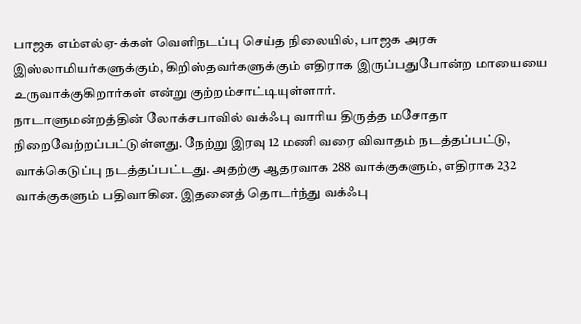பாஜக எம்எல்ஏ-க்கள் வெளிநடப்பு செய்த நிலையில், பாஜக அரசு இஸ்லாமியர்களுக்கும், கிறிஸ்தவர்களுக்கும் எதிராக இருப்பதுபோன்ற மாயையை உருவாக்குகிறார்கள் என்று குற்றம்சாட்டியுள்ளார்.
நாடாளுமன்றத்தின் லோக்சபாவில் வக்ஃபு வாரிய திருத்த மசோதா நிறைவேற்றப்பட்டுள்ளது. நேற்று இரவு 12 மணி வரை விவாதம் நடத்தப்பட்டு, வாக்கெடுப்பு நடத்தப்பட்டது. அதற்கு ஆதரவாக 288 வாக்குகளும், எதிராக 232 வாக்குகளும் பதிவாகின. இதனைத் தொடர்ந்து வக்ஃபு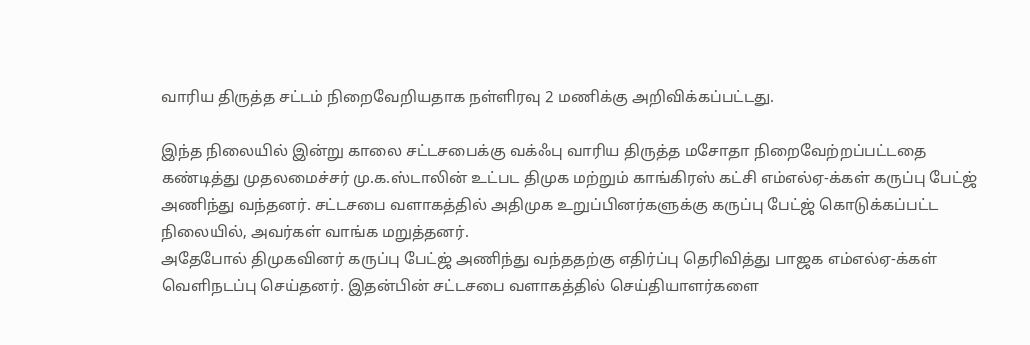வாரிய திருத்த சட்டம் நிறைவேறியதாக நள்ளிரவு 2 மணிக்கு அறிவிக்கப்பட்டது.

இந்த நிலையில் இன்று காலை சட்டசபைக்கு வக்ஃபு வாரிய திருத்த மசோதா நிறைவேற்றப்பட்டதை கண்டித்து முதலமைச்சர் மு.க.ஸ்டாலின் உட்பட திமுக மற்றும் காங்கிரஸ் கட்சி எம்எல்ஏ-க்கள் கருப்பு பேட்ஜ் அணிந்து வந்தனர். சட்டசபை வளாகத்தில் அதிமுக உறுப்பினர்களுக்கு கருப்பு பேட்ஜ் கொடுக்கப்பட்ட நிலையில், அவர்கள் வாங்க மறுத்தனர்.
அதேபோல் திமுகவினர் கருப்பு பேட்ஜ் அணிந்து வந்ததற்கு எதிர்ப்பு தெரிவித்து பாஜக எம்எல்ஏ-க்கள் வெளிநடப்பு செய்தனர். இதன்பின் சட்டசபை வளாகத்தில் செய்தியாளர்களை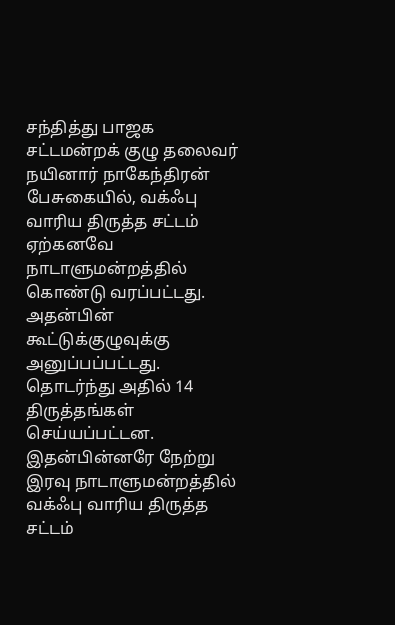சந்தித்து பாஜக சட்டமன்றக் குழு தலைவர் நயினார் நாகேந்திரன் பேசுகையில், வக்ஃபு வாரிய திருத்த சட்டம் ஏற்கனவே நாடாளுமன்றத்தில் கொண்டு வரப்பட்டது. அதன்பின் கூட்டுக்குழுவுக்கு அனுப்பப்பட்டது.
தொடர்ந்து அதில் 14 திருத்தங்கள் செய்யப்பட்டன. இதன்பின்னரே நேற்று இரவு நாடாளுமன்றத்தில் வக்ஃபு வாரிய திருத்த சட்டம்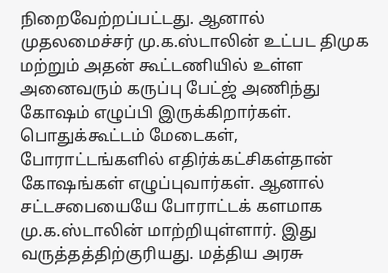நிறைவேற்றப்பட்டது. ஆனால் முதலமைச்சர் மு.க.ஸ்டாலின் உட்பட திமுக மற்றும் அதன் கூட்டணியில் உள்ள அனைவரும் கருப்பு பேட்ஜ் அணிந்து கோஷம் எழுப்பி இருக்கிறார்கள்.
பொதுக்கூட்டம் மேடைகள், போராட்டங்களில் எதிர்க்கட்சிகள்தான் கோஷங்கள் எழுப்புவார்கள். ஆனால் சட்டசபையையே போராட்டக் களமாக மு.க.ஸ்டாலின் மாற்றியுள்ளார். இது வருத்தத்திற்குரியது. மத்திய அரசு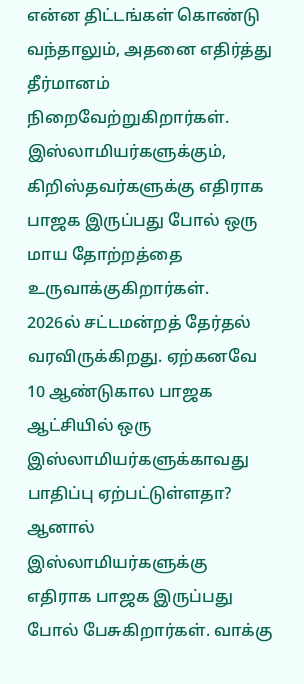என்ன திட்டங்கள் கொண்டு வந்தாலும், அதனை எதிர்த்து தீர்மானம் நிறைவேற்றுகிறார்கள். இஸ்லாமியர்களுக்கும், கிறிஸ்தவர்களுக்கு எதிராக பாஜக இருப்பது போல் ஒரு மாய தோற்றத்தை உருவாக்குகிறார்கள்.
2026ல் சட்டமன்றத் தேர்தல் வரவிருக்கிறது. ஏற்கனவே 10 ஆண்டுகால பாஜக ஆட்சியில் ஒரு இஸ்லாமியர்களுக்காவது பாதிப்பு ஏற்பட்டுள்ளதா? ஆனால் இஸ்லாமியர்களுக்கு எதிராக பாஜக இருப்பது போல் பேசுகிறார்கள். வாக்கு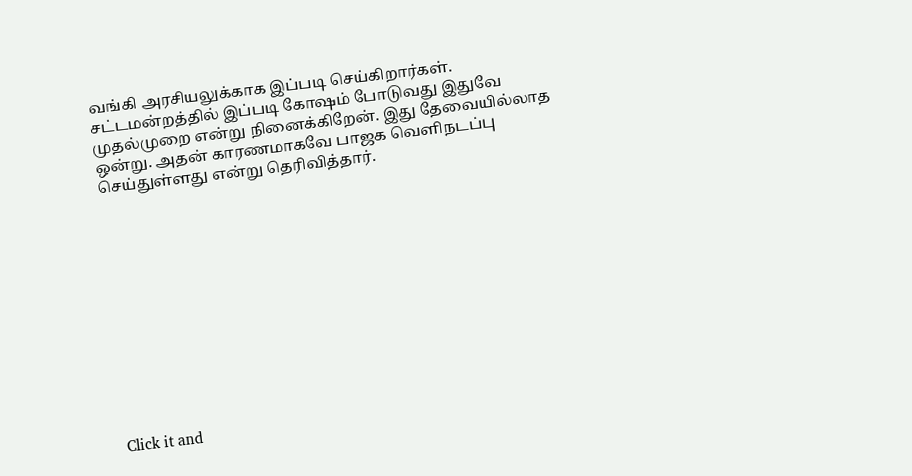வங்கி அரசியலுக்காக இப்படி செய்கிறார்கள். சட்டமன்றத்தில் இப்படி கோஷம் போடுவது இதுவே முதல்முறை என்று நினைக்கிறேன். இது தேவையில்லாத ஒன்று. அதன் காரணமாகவே பாஜக வெளிநடப்பு செய்துள்ளது என்று தெரிவித்தார்.












Click it and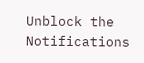Unblock the Notifications